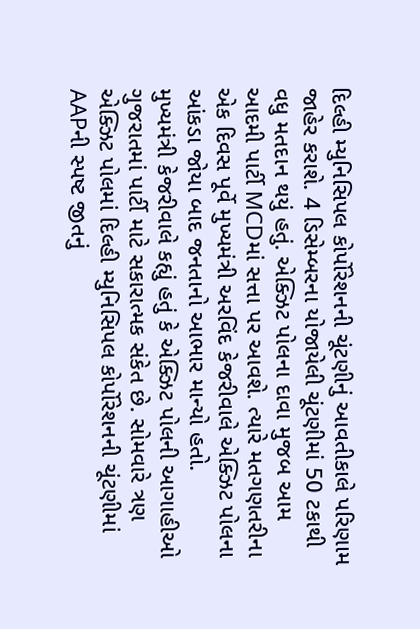દિલ્હી મ્યુનિસિપલ કોર્પોરેશનની ચૂંટણીનું આવતીકાલે પરિણામ જાહેર કરાશે. 4 ડિસેમ્બરના યોજાયેલી ચૂંટણીમાં 50 ટકાથી વધુ મતદાન થયું હતું. એક્ઝિટ પોલના દાવા મુજબ આમ આદમી પાર્ટી MCDમાં સત્તા પર આવશે. ત્યારે મતગણતરીના એક દિવસ પૂર્વે મુખ્યમંત્રી અરવિંદ કેજરીવાલે એક્ઝિટ પોલના આંકડા જોયા બાદ જનતાનો આભાર માન્યો હતો.
મુખ્યમંત્રી કેજરીવાલે કહ્યું હતું કે એક્ઝિટ પોલની આગાહીઓ ગુજરાતમાં પાર્ટી માટે સકારાત્મક સંકેત છે. સોમવારે ત્રણ એક્ઝિટ પોલમાં દિલ્હી મ્યુનિસિપલ કોર્પોરેશનની ચૂંટણીમાં AAPની સ્પષ્ટ જીતનું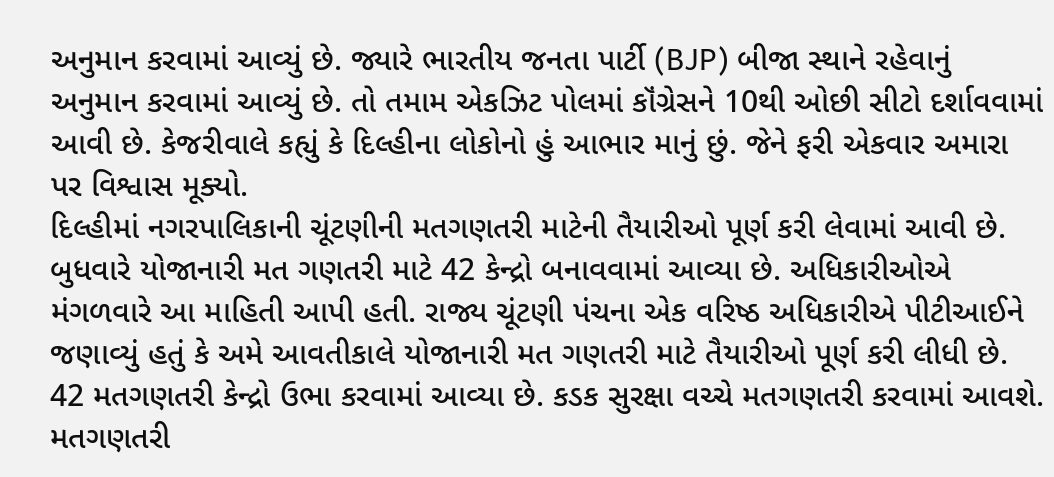અનુમાન કરવામાં આવ્યું છે. જ્યારે ભારતીય જનતા પાર્ટી (BJP) બીજા સ્થાને રહેવાનું અનુમાન કરવામાં આવ્યું છે. તો તમામ એકઝિટ પોલમાં કૉંગ્રેસને 10થી ઓછી સીટો દર્શાવવામાં આવી છે. કેજરીવાલે કહ્યું કે દિલ્હીના લોકોનો હું આભાર માનું છું. જેને ફરી એકવાર અમારા પર વિશ્વાસ મૂક્યો.
દિલ્હીમાં નગરપાલિકાની ચૂંટણીની મતગણતરી માટેની તૈયારીઓ પૂર્ણ કરી લેવામાં આવી છે. બુધવારે યોજાનારી મત ગણતરી માટે 42 કેન્દ્રો બનાવવામાં આવ્યા છે. અધિકારીઓએ મંગળવારે આ માહિતી આપી હતી. રાજ્ય ચૂંટણી પંચના એક વરિષ્ઠ અધિકારીએ પીટીઆઈને જણાવ્યું હતું કે અમે આવતીકાલે યોજાનારી મત ગણતરી માટે તૈયારીઓ પૂર્ણ કરી લીધી છે. 42 મતગણતરી કેન્દ્રો ઉભા કરવામાં આવ્યા છે. કડક સુરક્ષા વચ્ચે મતગણતરી કરવામાં આવશે. મતગણતરી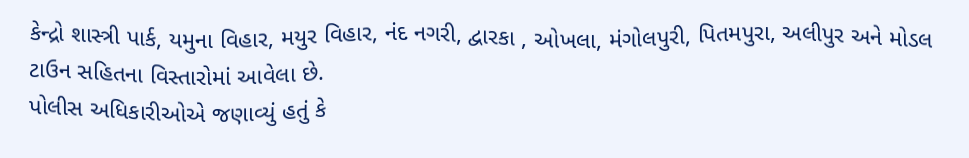કેન્દ્રો શાસ્ત્રી પાર્ક, યમુના વિહાર, મયુર વિહાર, નંદ નગરી, દ્વારકા , ઓખલા, મંગોલપુરી, પિતમપુરા, અલીપુર અને મોડલ ટાઉન સહિતના વિસ્તારોમાં આવેલા છે.
પોલીસ અધિકારીઓએ જણાવ્યું હતું કે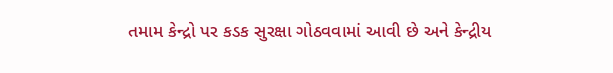તમામ કેન્દ્રો પર કડક સુરક્ષા ગોઠવવામાં આવી છે અને કેન્દ્રીય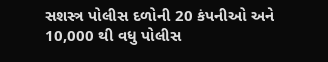સશસ્ત્ર પોલીસ દળોની 20 કંપનીઓ અને 10,000 થી વધુ પોલીસ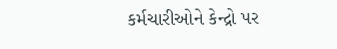કર્મચારીઓને કેન્દ્રો પર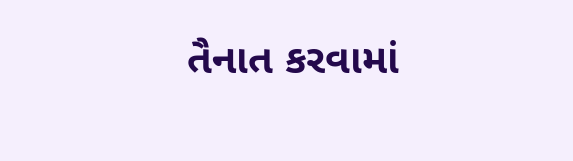તૈનાત કરવામાં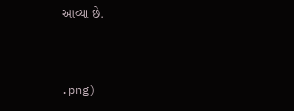આવ્યા છે.


.png)